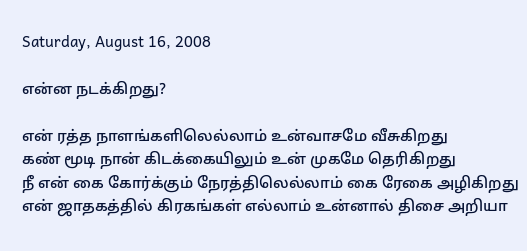Saturday, August 16, 2008

என்ன நடக்கிறது?

என் ரத்த நாளங்களிலெல்லாம் உன்வாசமே வீசுகிறது
கண் மூடி நான் கிடக்கையிலும் உன் முகமே தெரிகிறது
நீ என் கை கோர்க்கும் நேரத்திலெல்லாம் கை ரேகை அழிகிறது
என் ஜாதகத்தில் கிரகங்கள் எல்லாம் உன்னால் திசை அறியா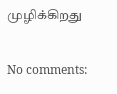முழிக்கிறது

No comments: